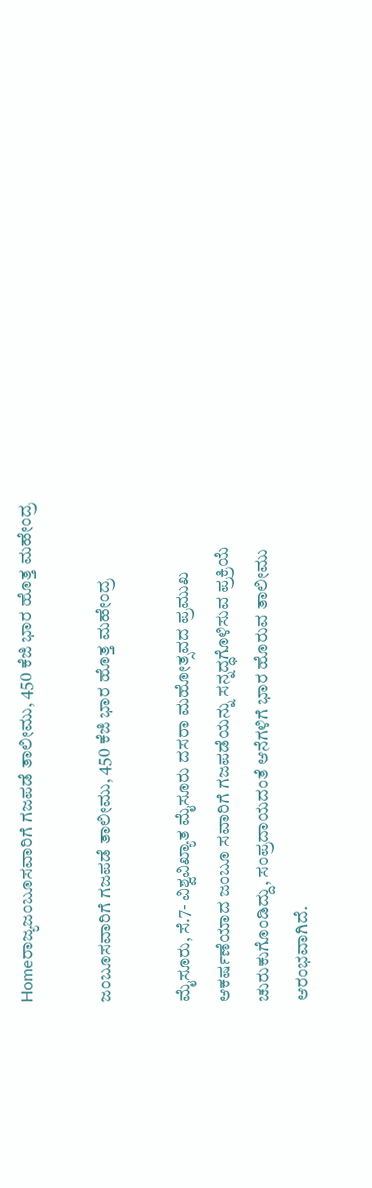Homeರಾಜ್ಯಜಂಬೂಸವಾರಿಗೆ ಗಜಪಡೆ ತಾಲೀಮು, 450 ಕೆಜಿ ಭಾರ ಹೊತ್ತ ಮಹೇಂದ್ರ

ಜಂಬೂಸವಾರಿಗೆ ಗಜಪಡೆ ತಾಲೀಮು, 450 ಕೆಜಿ ಭಾರ ಹೊತ್ತ ಮಹೇಂದ್ರ

ಮೈಸೂರು, ಸೆ.7- ವಿಶ್ವವಿಖ್ಯಾತ ಮೈಸೂರು ದಸರಾ ಮಹೋತ್ಸವದ ಪ್ರಮುಖ ಆಕರ್ಷಣೆಯಾದ ಜಂಬೂ ಸವಾರಿಗೆ ಗಜಪಡೆಯನ್ನು ಸನ್ನದ್ಧಗೊಳಿಸುವ ಪ್ರಕ್ರಿಯೆ ಚುರುಕುಗೊಂಡಿದ್ದು, ಸಂಪ್ರದಾಯದಂತೆ ಆನೆಗಳಿಗೆ ಭಾರ ಹೊರುವ ತಾಲೀಮು ಆರಂಭವಾಗಿದೆ.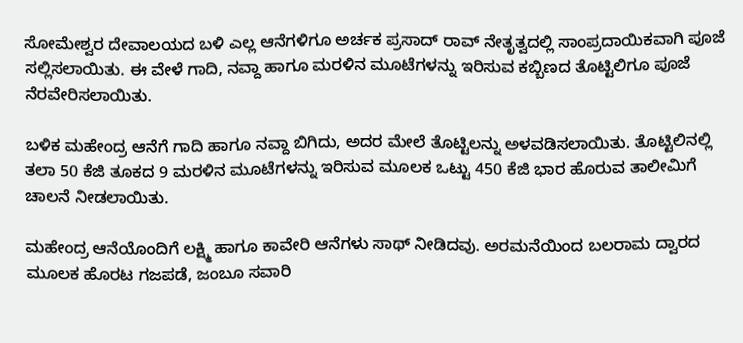ಸೋಮೇಶ್ವರ ದೇವಾಲಯದ ಬಳಿ ಎಲ್ಲ ಆನೆಗಳಿಗೂ ಅರ್ಚಕ ಪ್ರಸಾದ್‌ ರಾವ್‌ ನೇತೃತ್ವದಲ್ಲಿ ಸಾಂಪ್ರದಾಯಿಕವಾಗಿ ಪೂಜೆ ಸಲ್ಲಿಸಲಾಯಿತು. ಈ ವೇಳೆ ಗಾದಿ, ನವ್ದಾ ಹಾಗೂ ಮರಳಿನ ಮೂಟೆಗಳನ್ನು ಇರಿಸುವ ಕಬ್ಬಿಣದ ತೊಟ್ಟಿಲಿಗೂ ಪೂಜೆ ನೆರವೇರಿಸಲಾಯಿತು.

ಬಳಿಕ ಮಹೇಂದ್ರ ಆನೆಗೆ ಗಾದಿ ಹಾಗೂ ನವ್ದಾ ಬಿಗಿದು, ಅದರ ಮೇಲೆ ತೊಟ್ಟಿಲನ್ನು ಅಳವಡಿಸಲಾಯಿತು. ತೊಟ್ಟಿಲಿನಲ್ಲಿ ತಲಾ 50 ಕೆಜಿ ತೂಕದ 9 ಮರಳಿನ ಮೂಟೆಗಳನ್ನು ಇರಿಸುವ ಮೂಲಕ ಒಟ್ಟು 450 ಕೆಜಿ ಭಾರ ಹೊರುವ ತಾಲೀಮಿಗೆ ಚಾಲನೆ ನೀಡಲಾಯಿತು.

ಮಹೇಂದ್ರ ಆನೆಯೊಂದಿಗೆ ಲಕ್ಷ್ಮಿ ಹಾಗೂ ಕಾವೇರಿ ಆನೆಗಳು ಸಾಥ್‌ ನೀಡಿದವು. ಅರಮನೆಯಿಂದ ಬಲರಾಮ ದ್ವಾರದ ಮೂಲಕ ಹೊರಟ ಗಜಪಡೆ, ಜಂಬೂ ಸವಾರಿ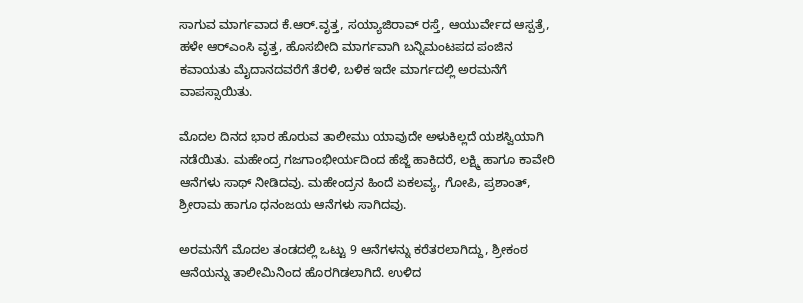ಸಾಗುವ ಮಾರ್ಗವಾದ ಕೆ.ಆರ್‌.ವೃತ್ತ, ಸಯ್ಯಾಜಿರಾವ್‌ ರಸ್ತೆ, ಆಯುರ್ವೇದ ಆಸ್ಪತ್ರೆ, ಹಳೇ ಆರ್‌ಎಂಸಿ ವೃತ್ತ, ಹೊಸಬೀದಿ ಮಾರ್ಗವಾಗಿ ಬನ್ನಿಮಂಟಪದ ಪಂಜಿನ ಕವಾಯತು ಮೈದಾನದವರೆಗೆ ತೆರಳಿ, ಬಳಿಕ ಇದೇ ಮಾರ್ಗದಲ್ಲಿ ಅರಮನೆಗೆ ವಾಪಸ್ಸಾಯಿತು.

ಮೊದಲ ದಿನದ ಭಾರ ಹೊರುವ ತಾಲೀಮು ಯಾವುದೇ ಅಳುಕಿಲ್ಲದೆ ಯಶಸ್ವಿಯಾಗಿ ನಡೆಯಿತು. ಮಹೇಂದ್ರ ಗಜಗಾಂಭೀರ್ಯದಿಂದ ಹೆಜ್ಜೆ ಹಾಕಿದರೆ, ಲಕ್ಷ್ಮಿ ಹಾಗೂ ಕಾವೇರಿ ಆನೆಗಳು ಸಾಥ್‌ ನೀಡಿದವು. ಮಹೇಂದ್ರನ ಹಿಂದೆ ಏಕಲವ್ಯ, ಗೋಪಿ, ಪ್ರಶಾಂತ್‌, ಶ್ರೀರಾಮ ಹಾಗೂ ಧನಂಜಯ ಆನೆಗಳು ಸಾಗಿದವು.

ಅರಮನೆಗೆ ಮೊದಲ ತಂಡದಲ್ಲಿ ಒಟ್ಟು 9 ಆನೆಗಳನ್ನು ಕರೆತರಲಾಗಿದ್ದು, ಶ್ರೀಕಂಠ ಆನೆಯನ್ನು ತಾಲೀಮಿನಿಂದ ಹೊರಗಿಡಲಾಗಿದೆ. ಉಳಿದ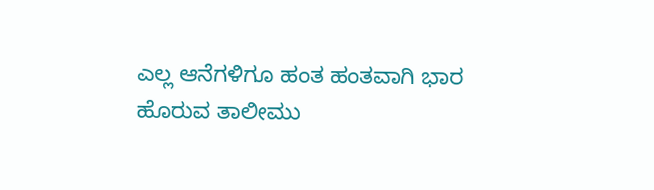ಎಲ್ಲ ಆನೆಗಳಿಗೂ ಹಂತ ಹಂತವಾಗಿ ಭಾರ ಹೊರುವ ತಾಲೀಮು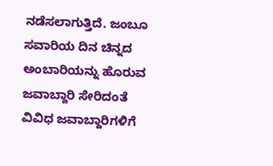ನಡೆಸಲಾಗುತ್ತಿದೆ. ಜಂಬೂ ಸವಾರಿಯ ದಿನ ಚಿನ್ನದ ಅಂಬಾರಿಯನ್ನು ಹೊರುವ ಜವಾಬ್ದಾರಿ ಸೇರಿದಂತೆ ವಿವಿಧ ಜವಾಬ್ದಾರಿಗಳಿಗೆ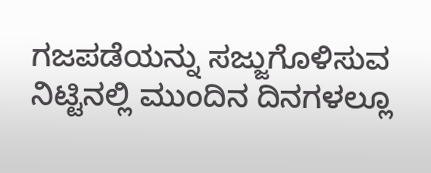ಗಜಪಡೆಯನ್ನು ಸಜ್ಜುಗೊಳಿಸುವ ನಿಟ್ಟಿನಲ್ಲಿ ಮುಂದಿನ ದಿನಗಳಲ್ಲೂ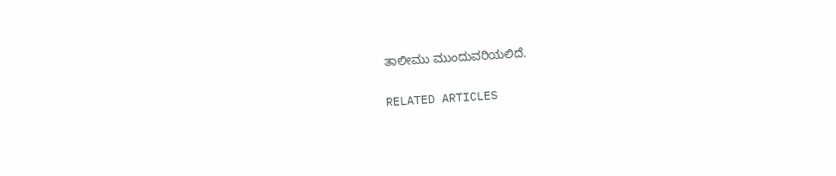ತಾಲೀಮು ಮುಂದುವರಿಯಲಿದೆ.

RELATED ARTICLES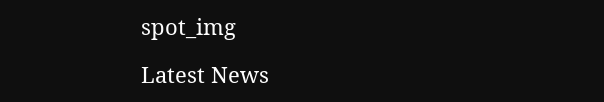spot_img

Latest News